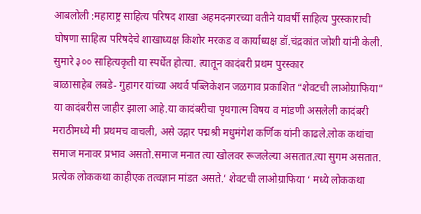आबलोली :महाराष्ट्र साहित्य परिषद शाखा अहमदनगरच्या वतीने यावर्षी साहित्य पुरस्काराची घोषणा साहित्य परिषदेचे शाखाध्यक्ष किशोर मरकड व कार्याध्यक्ष डॉ.चंद्रकांत जोशी यांनी केली.
सुमारे ३०० साहित्यकृती या स्पर्धेत होत्या. त्यातून कादंबरी प्रथम पुरस्कार
बाळासाहेब लबडे- गुहागर यांच्या अथर्व पब्लिकेशन जळगाव प्रकाशित “शेवटची लाओग्राफिया” या कादंबरीस जाहीर झाला आहे.या कादंबरीचा पृथगात्म विषय व मांडणी असलेली कादंबरी मराठीमध्ये मी प्रथमच वाचली, असे उद्गार पद्मश्री मधुमंगेश कर्णिक यांनी काढले.लोक कथांचा समाज मनावर प्रभाव असतो.समाज मनात त्या खोलवर रूजलेल्या असतात.त्या सुगम असतात. प्रत्येक लोककथा काहीएक तत्वज्ञान मांडत असते.’ शेवटची लाओग्राफिया ‘ मध्ये लोककथा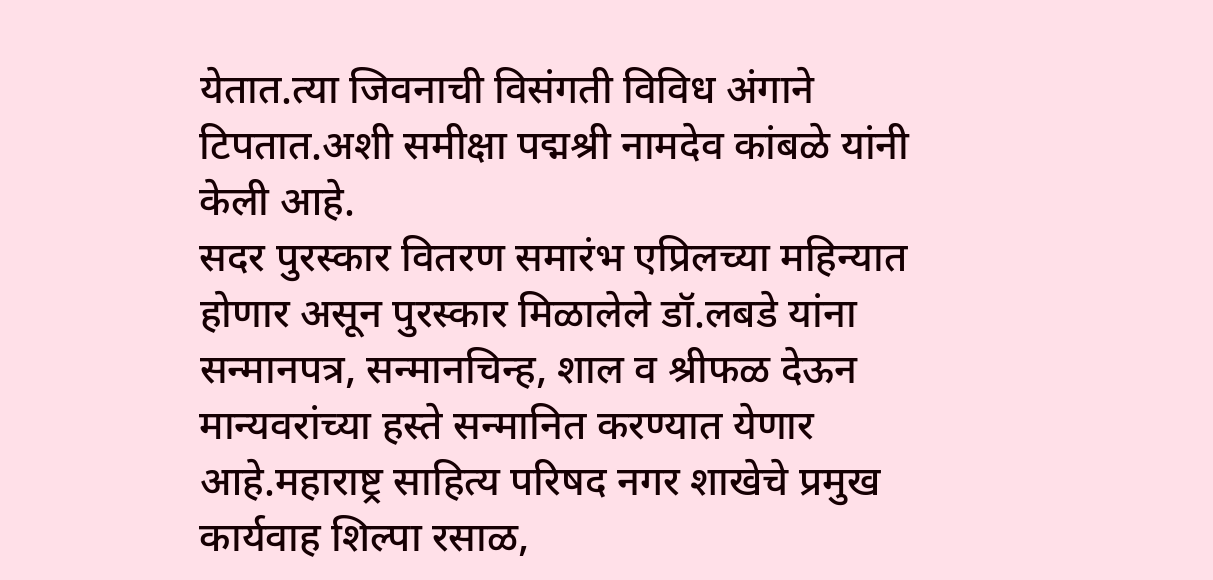येतात.त्या जिवनाची विसंगती विविध अंगाने टिपतात.अशी समीक्षा पद्मश्री नामदेव कांबळे यांनी केली आहे.
सदर पुरस्कार वितरण समारंभ एप्रिलच्या महिन्यात होणार असून पुरस्कार मिळालेले डॉ.लबडे यांना सन्मानपत्र, सन्मानचिन्ह, शाल व श्रीफळ देऊन मान्यवरांच्या हस्ते सन्मानित करण्यात येणार आहे.महाराष्ट्र साहित्य परिषद नगर शाखेचे प्रमुख कार्यवाह शिल्पा रसाळ,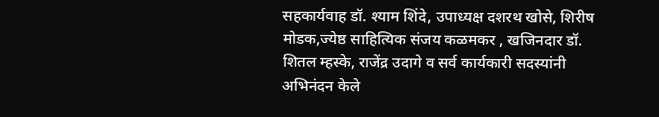सहकार्यवाह डॉ. श्याम शिंदे, उपाध्यक्ष दशरथ खोसे, शिरीष मोडक,ज्येष्ठ साहित्यिक संजय कळमकर , खजिनदार डॉ. शितल म्हस्के, राजेंद्र उदागे व सर्व कार्यकारी सदस्यांनी अभिनंदन केले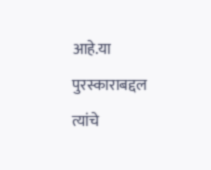आहे.या पुरस्काराबद्दल त्यांचे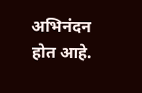अभिनंदन होत आहे.